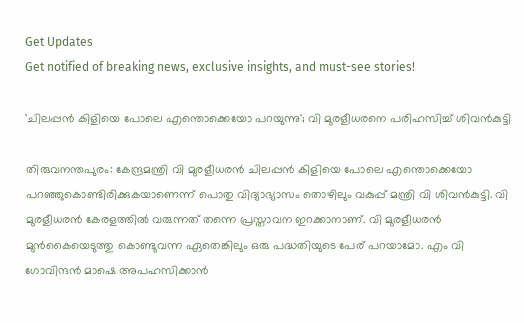Get Updates
Get notified of breaking news, exclusive insights, and must-see stories!

'ചിലപ്പന്‍ കിളിയെ പോലെ എന്തൊക്കെയോ പറയുന്നു'; വി മുരളീധരനെ പരിഹസിച്ച് ശിവന്‍കുട്ടി

തിരുവനന്തപുരം: കേന്ദ്രമന്ത്രി വി മുരളീധരന്‍ ചിലപ്പന്‍ കിളിയെ പോലെ എന്തൊക്കെയോ പറഞ്ഞുകൊണ്ടിരിക്കുകയാണെന്ന് പൊതു വിദ്യാഭ്യാസം തൊഴിലും വകുപ്പ് മന്ത്രി വി ശിവന്‍കുട്ടി. വി മുരളീധരന്‍ കേരളത്തില്‍ വരുന്നത് തന്നെ പ്രസ്താവന ഇറക്കാനാണ്. വി മുരളീധരന്‍ മുന്‍കൈയെടുത്തു കൊണ്ടുവന്ന ഏതെങ്കിലും ഒരു പദ്ധതിയുടെ പേര് പറയാമോ. എം വി ഗോവിന്ദന്‍ മാഷെ അപഹസിക്കാന്‍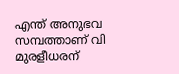എന്ത് അനുഭവ സമ്പത്താണ് വി മുരളീധരന്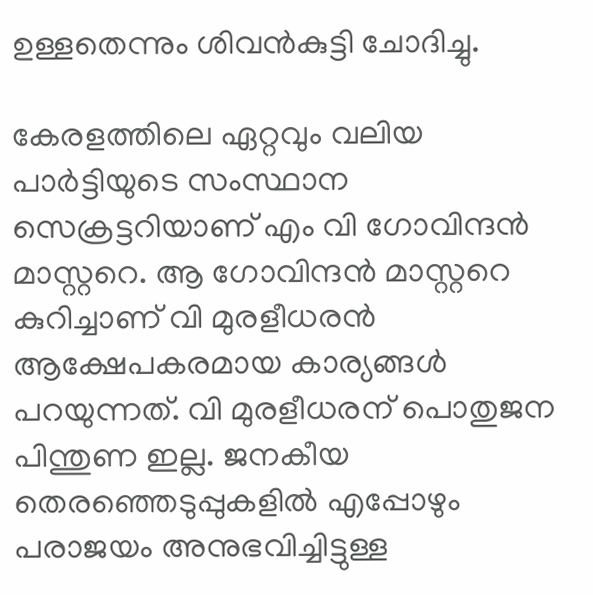ഉള്ളതെന്നും ശിവന്‍കുട്ടി ചോദിച്ചു.

കേരളത്തിലെ ഏറ്റവും വലിയ പാര്‍ട്ടിയുടെ സംസ്ഥാന സെക്രട്ടറിയാണ് എം വി ഗോവിന്ദന്‍ മാസ്റ്ററെ. ആ ഗോവിന്ദന്‍ മാസ്റ്ററെ കുറിച്ചാണ് വി മുരളീധരന്‍ ആക്ഷേപകരമായ കാര്യങ്ങള്‍ പറയുന്നത്. വി മുരളീധരന് പൊതുജന പിന്തുണ ഇല്ല. ജനകീയ തെരഞ്ഞെടുപ്പുകളില്‍ എപ്പോഴും പരാജയം അനുഭവിച്ചിട്ടുള്ള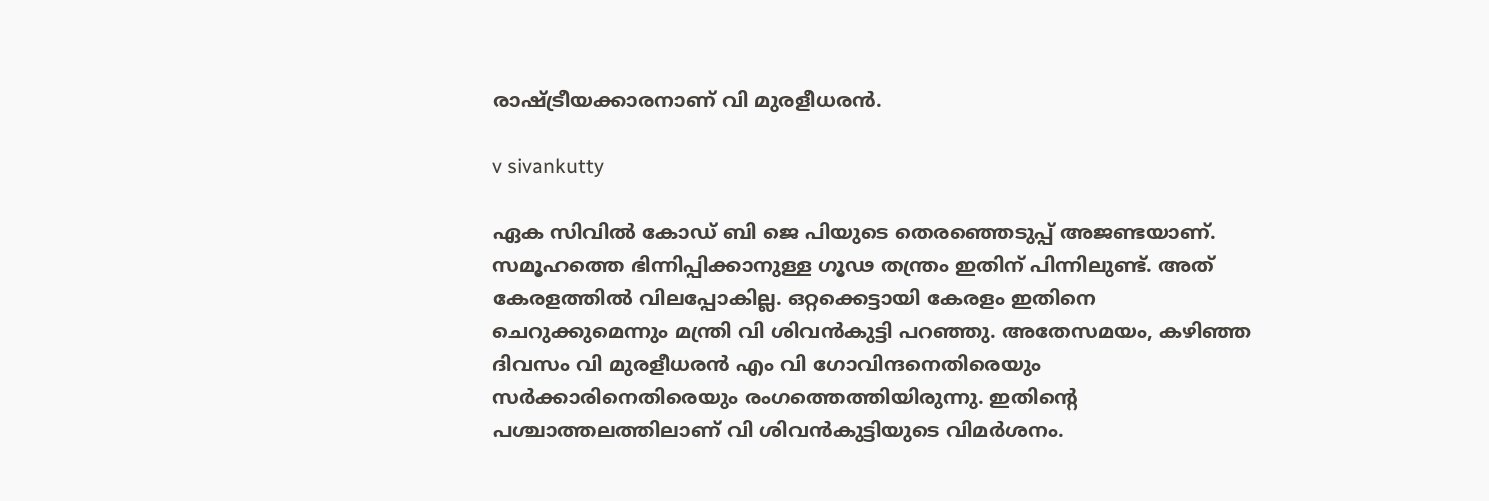രാഷ്ട്രീയക്കാരനാണ് വി മുരളീധരന്‍.

v sivankutty

ഏക സിവില്‍ കോഡ് ബി ജെ പിയുടെ തെരഞ്ഞെടുപ്പ് അജണ്ടയാണ്. സമൂഹത്തെ ഭിന്നിപ്പിക്കാനുള്ള ഗൂഢ തന്ത്രം ഇതിന് പിന്നിലുണ്ട്. അത് കേരളത്തില്‍ വിലപ്പോകില്ല. ഒറ്റക്കെട്ടായി കേരളം ഇതിനെ ചെറുക്കുമെന്നും മന്ത്രി വി ശിവന്‍കുട്ടി പറഞ്ഞു. അതേസമയം, കഴിഞ്ഞ ദിവസം വി മുരളീധരന്‍ എം വി ഗോവിന്ദനെതിരെയും സര്‍ക്കാരിനെതിരെയും രംഗത്തെത്തിയിരുന്നു. ഇതിന്റെ പശ്ചാത്തലത്തിലാണ് വി ശിവന്‍കുട്ടിയുടെ വിമര്‍ശനം.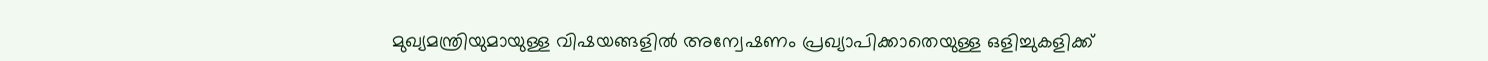മുഖ്യമന്ത്രിയുമായുള്ള വിഷയങ്ങളില്‍ അന്വേഷണം പ്രഖ്യാപിക്കാതെയുള്ള ഒളിച്ചുകളിക്ക്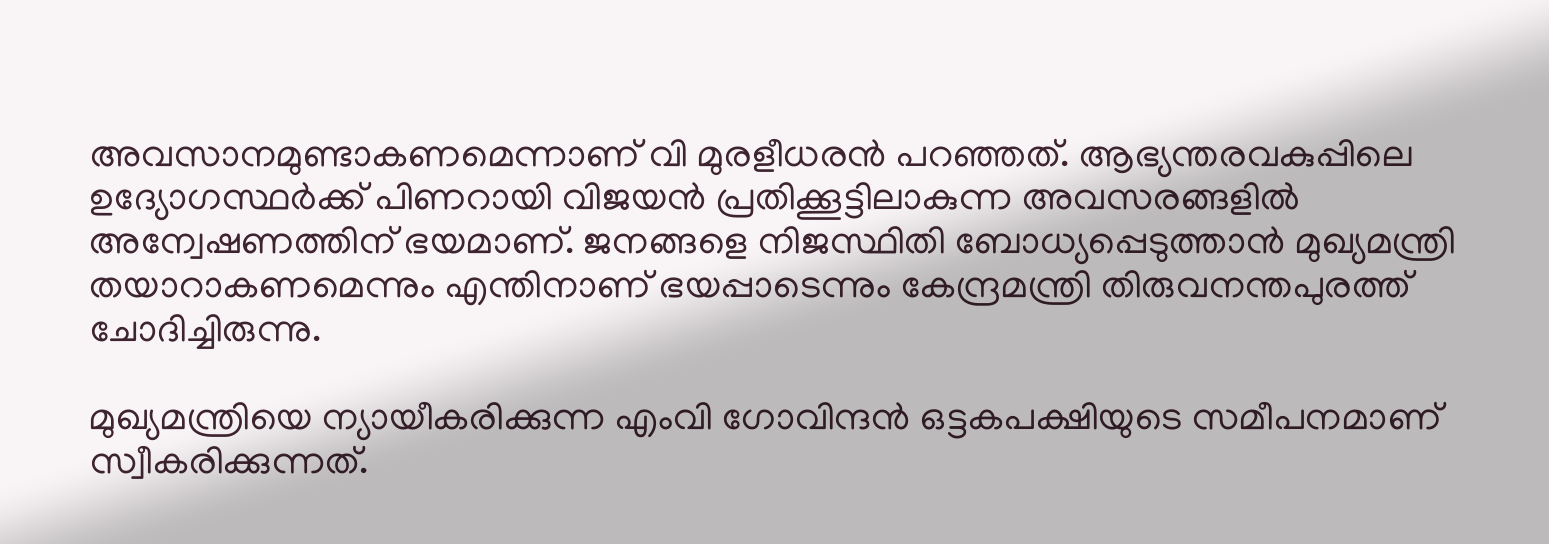അവസാനമുണ്ടാകണമെന്നാണ് വി മുരളീധരന്‍ പറഞ്ഞത്. ആഭ്യന്തരവകുപ്പിലെ ഉദ്യോഗസ്ഥര്‍ക്ക് പിണറായി വിജയന്‍ പ്രതിക്കൂട്ടിലാകുന്ന അവസരങ്ങളില്‍ അന്വേഷണത്തിന് ഭയമാണ്. ജനങ്ങളെ നിജസ്ഥിതി ബോധ്യപ്പെടുത്താന്‍ മുഖ്യമന്ത്രി തയാറാകണമെന്നും എന്തിനാണ് ഭയപ്പാടെന്നും കേന്ദ്രമന്ത്രി തിരുവനന്തപുരത്ത് ചോദിച്ചിരുന്നു.

മുഖ്യമന്ത്രിയെ ന്യായീകരിക്കുന്ന എംവി ഗോവിന്ദന്‍ ഒട്ടകപക്ഷിയുടെ സമീപനമാണ് സ്വീകരിക്കുന്നത്.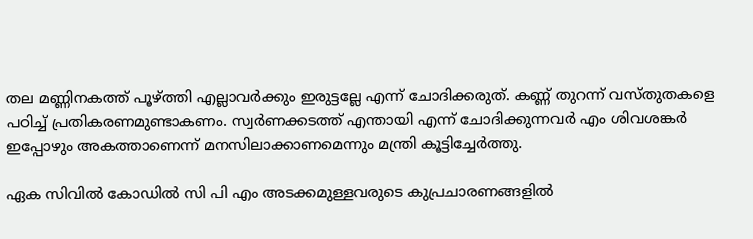തല മണ്ണിനകത്ത് പൂഴ്ത്തി എല്ലാവര്‍ക്കും ഇരുട്ടല്ലേ എന്ന് ചോദിക്കരുത്. കണ്ണ് തുറന്ന് വസ്തുതകളെ പഠിച്ച് പ്രതികരണമുണ്ടാകണം. സ്വര്‍ണക്കടത്ത് എന്തായി എന്ന് ചോദിക്കുന്നവര്‍ എം ശിവശങ്കര്‍ ഇപ്പോഴും അകത്താണെന്ന് മനസിലാക്കാണമെന്നും മന്ത്രി കൂട്ടിച്ചേര്‍ത്തു.

ഏക സിവില്‍ കോഡില്‍ സി പി എം അടക്കമുള്ളവരുടെ കുപ്രചാരണങ്ങളില്‍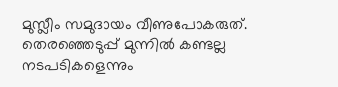മുസ്ലീം സമുദായം വീണുപോകരുത്. തെരഞ്ഞെടുപ്പ് മുന്നില്‍ കണ്ടല്ല നടപടികളെന്നും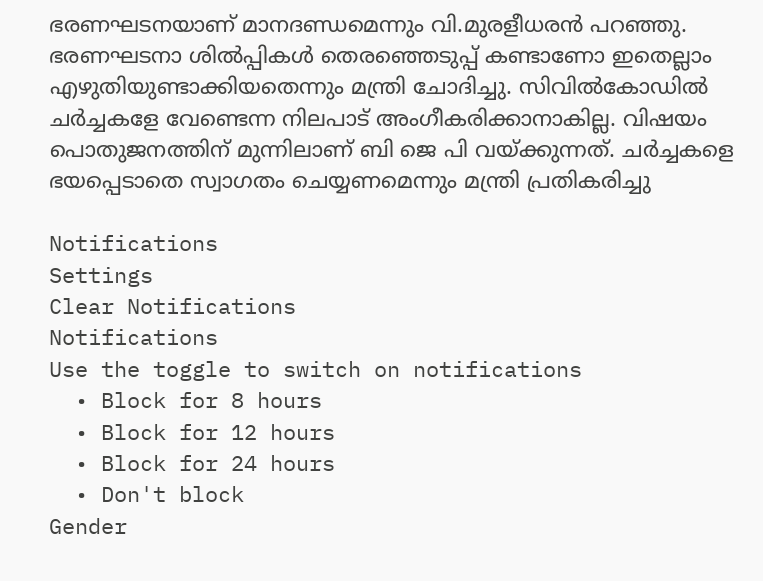ഭരണഘടനയാണ് മാനദണ്ഡമെന്നും വി.മുരളീധരന്‍ പറഞ്ഞു. ഭരണഘടനാ ശില്‍പ്പികള്‍ തെരഞ്ഞെടുപ്പ് കണ്ടാണോ ഇതെല്ലാം എഴുതിയുണ്ടാക്കിയതെന്നും മന്ത്രി ചോദിച്ചു. സിവില്‍കോഡില്‍ ചര്‍ച്ചകളേ വേണ്ടെന്ന നിലപാട് അംഗീകരിക്കാനാകില്ല. വിഷയം പൊതുജനത്തിന് മുന്നിലാണ് ബി ജെ പി വയ്ക്കുന്നത്. ചര്‍ച്ചകളെ ഭയപ്പെടാതെ സ്വാഗതം ചെയ്യണമെന്നും മന്ത്രി പ്രതികരിച്ചു

Notifications
Settings
Clear Notifications
Notifications
Use the toggle to switch on notifications
  • Block for 8 hours
  • Block for 12 hours
  • Block for 24 hours
  • Don't block
Gender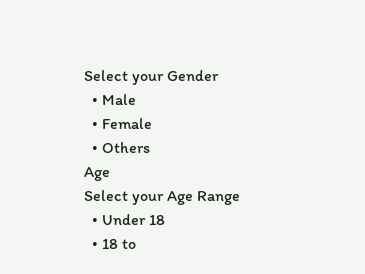Select your Gender
  • Male
  • Female
  • Others
Age
Select your Age Range
  • Under 18
  • 18 to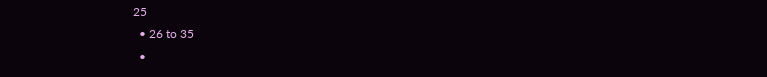25
  • 26 to 35
  •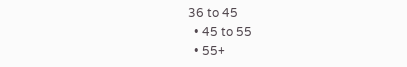36 to 45
  • 45 to 55
  • 55+